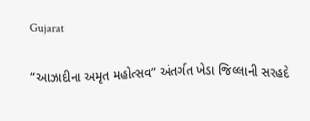Gujarat

“આઝાદીના અમૃત મહોત્સવ” અંતર્ગત ખેડા જિલ્લાની સરહદે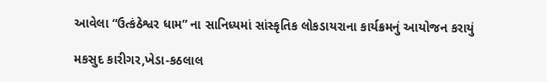આવેલા “ઉત્કંઠેશ્વર ધામ” ના સાનિધ્યમાં સાંસ્કૃતિક લોકડાયરાના કાર્યક્રમનું આયોજન કરાયું

મકસુદ કારીગર,ખેડા-કઠલાલ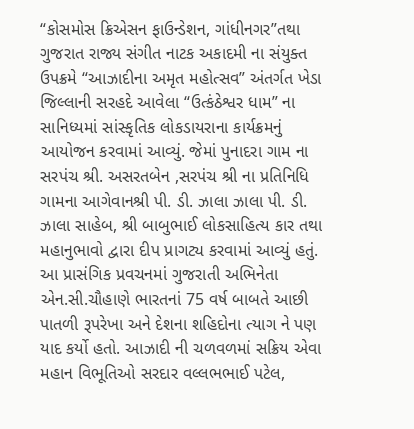“કોસમોસ ક્રિએસન ફાઉન્ડેશન, ગાંધીનગર”તથા ગુજરાત રાજ્ય સંગીત નાટક અકાદમી ના સંયુક્ત ઉપક્રમે “આઝાદીના અમૃત મહોત્સવ” અંતર્ગત ખેડા જિલ્લાની સરહદે આવેલા “ઉત્કંઠેશ્વર ધામ” ના સાનિધ્યમાં સાંસ્કૃતિક લોકડાયરાના કાર્યક્રમનું આયોજન કરવામાં આવ્યું. જેમાં પુનાદરા ગામ ના સરપંચ શ્રી. અસરતબેન ,સરપંચ શ્રી ના પ્રતિનિધિ ગામના આગેવાનશ્રી પી. ડી. ઝાલા ઝાલા પી. ડી. ઝાલા સાહેબ, શ્રી બાબુભાઈ લોકસાહિત્ય કાર તથા મહાનુભાવો દ્વારા દીપ પ્રાગટ્ય કરવામાં આવ્યું હતું. આ પ્રાસંગિક પ્રવચનમાં ગુજરાતી અભિનેતા એન.સી.ચૌહાણે ભારતનાં 75 વર્ષ બાબતે આછી પાતળી રૂપરેખા અને દેશના શહિદોના ત્યાગ ને પણ યાદ કર્યો હતો. આઝાદી ની ચળવળમાં સક્રિય એવા મહાન વિભૂતિઓ સરદાર વલ્લભભાઈ પટેલ,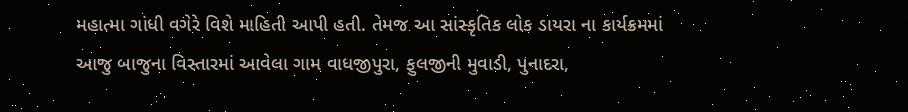મહાત્મા ગાંધી વગેરે વિશે માહિતી આપી હતી. તેમજ આ સાંસ્કૃતિક લોક ડાયરા ના કાર્યક્રમમાં આજુ બાજુના વિસ્તારમાં આવેલા ગામ વાધજીપુરા, ફુલજીની મુવાડી, પુનાદરા,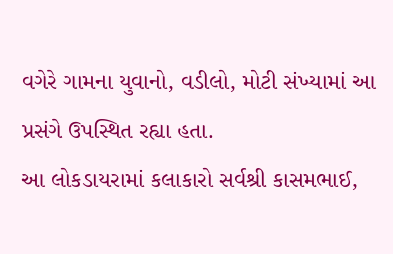વગેરે ગામના યુવાનો, વડીલો, મોટી સંખ્યામાં આ પ્રસંગે ઉપસ્થિત રહ્યા હતા.
આ લોકડાયરામાં કલાકારો સર્વશ્રી કાસમભાઈ,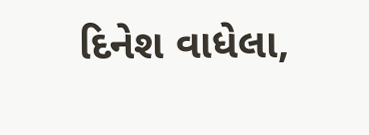દિનેશ વાધેલા,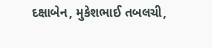દક્ષાબેન, મુકેશભાઈ તબલચી,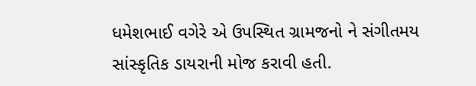ધમેશભાઈ વગેરે એ ઉપસ્થિત ગ્રામજનો ને સંગીતમય સાંસ્કૃતિક ડાયરાની મોજ કરાવી હતી.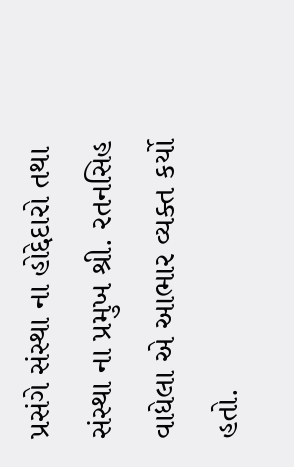પ્રસંગે સંસ્થા ના હોદ્દેદારો તથા સંસ્થા ના પ્રમુખ શ્રી. રતનસિહ વાધેલા એ આભાર વ્યક્ત કર્યો હતો.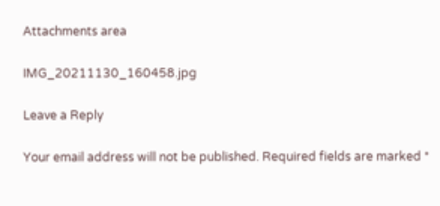Attachments area

IMG_20211130_160458.jpg

Leave a Reply

Your email address will not be published. Required fields are marked *